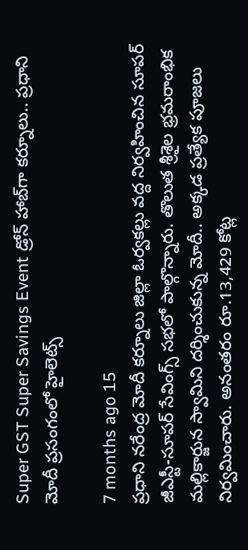Super GST Super Savings Event డ్రోన్ హాబ్‌గా కర్నూలు.. ప్రధాని మోదీ ప్రసంగంలో హైలెట్స్

7 months ago 15
ప్రధాని నరేంద్ర మోదీ కర్నూలు జిల్లా ఓర్వకల్లు వద్ద నిర్వహించిన సూపర్ జీఎస్టీ-సూపర్ సేవింగ్స్ సభలో పాల్గొన్నారు. తొలుత శ్రీశైల భ్రమరాంభిక మల్లికార్జున స్వామిని దర్శించుకున్న మోదీ.. అక్కడ ప్రత్యేక పూజలు నిర్వమించారు. అనంతరం రూ.13,429 కోట్ల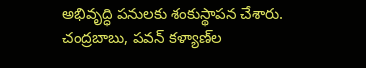అభివృద్ధి పనులకు శంకుస్థాపన చేశారు. చంద్రబాబు, పవన్ కళ్యాణ్‌ల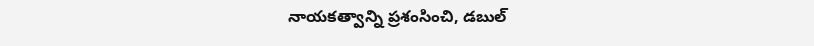నాయకత్వాన్ని ప్రశంసించి, డబుల్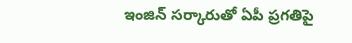ఇంజిన్ సర్కారుతో ఏపీ ప్రగతిపై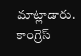మాట్లాడారు. కాంగ్రెస్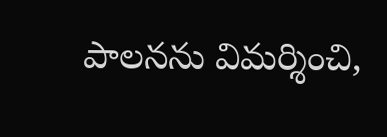పాలనను విమర్శించి,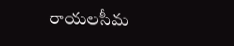రాయలసీమ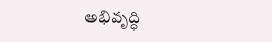అభివృద్ధి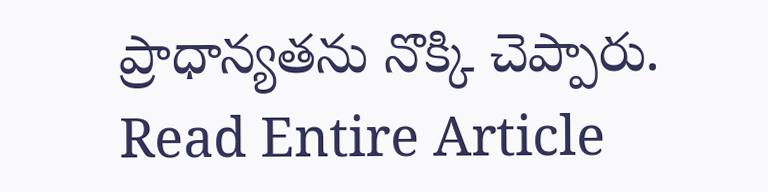ప్రాధాన్యతను నొక్కి చెప్పారు.
Read Entire Article